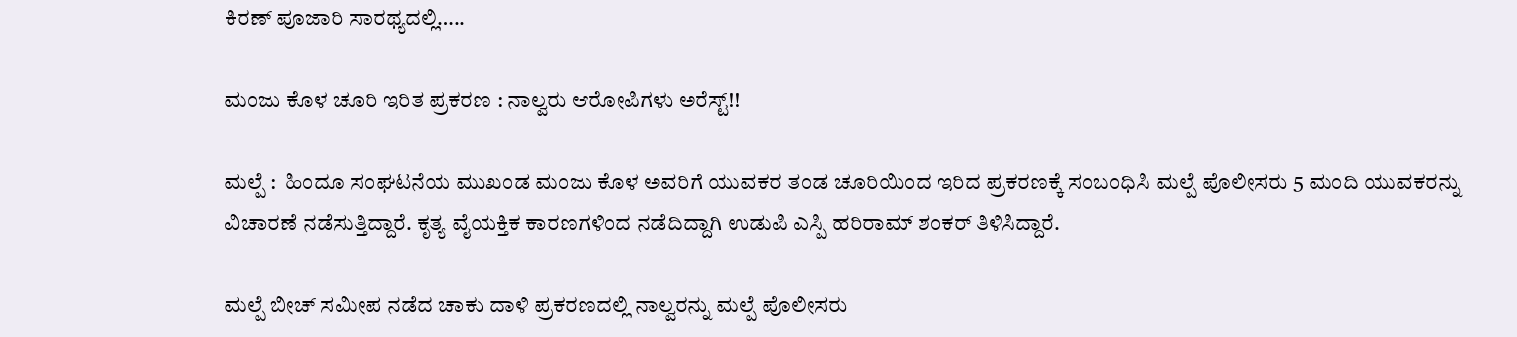ಕಿರಣ್ ಪೂಜಾರಿ ಸಾರಥ್ಯದಲ್ಲಿ…..

ಮಂಜು ಕೊಳ ಚೂರಿ ಇರಿತ ಪ್ರಕರಣ : ನಾಲ್ವರು ಆರೋಪಿಗಳು ಅರೆಸ್ಟ್!!

ಮಲ್ಪೆ :  ಹಿಂದೂ ಸಂಘಟನೆಯ ಮುಖಂಡ ಮಂಜು ಕೊಳ ಅವರಿಗೆ ಯುವಕರ ತಂಡ ಚೂರಿಯಿಂದ ಇರಿದ ಪ್ರಕರಣಕ್ಕೆ ಸಂಬಂಧಿಸಿ ಮಲ್ಪೆ ಪೊಲೀಸರು 5 ಮಂದಿ ಯುವಕರನ್ನು  ವಿಚಾರಣೆ ನಡೆಸುತ್ತಿದ್ದಾರೆ. ಕೃತ್ಯ ವೈಯಕ್ತಿಕ ಕಾರಣಗಳಿಂದ ನಡೆದಿದ್ದಾಗಿ ಉಡುಪಿ ಎಸ್ಪಿ ಹರಿರಾಮ್ ಶಂಕರ್ ತಿಳಿಸಿದ್ದಾರೆ.

ಮಲ್ಪೆ ಬೀಚ್ ಸಮೀಪ ನಡೆದ ಚಾಕು ದಾಳಿ ಪ್ರಕರಣದಲ್ಲಿ ನಾಲ್ವರನ್ನು ಮಲ್ಪೆ ಪೊಲೀಸರು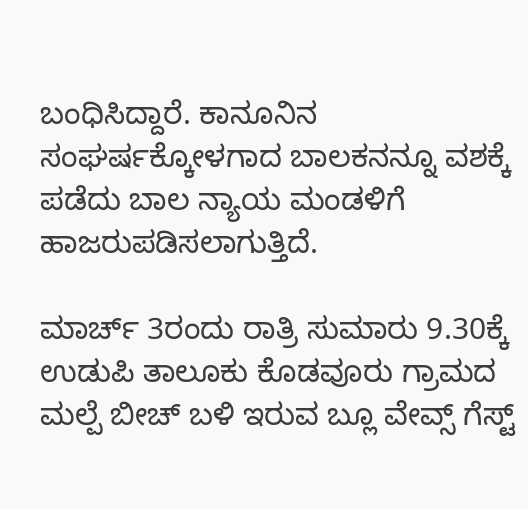ಬಂಧಿಸಿದ್ದಾರೆ. ಕಾನೂನಿನ ಸಂಘರ್ಷಕ್ಕೋಳಗಾದ ಬಾಲಕನನ್ನೂ ವಶಕ್ಕೆ ಪಡೆದು ಬಾಲ ನ್ಯಾಯ ಮಂಡಳಿಗೆ ಹಾಜರುಪಡಿಸಲಾಗುತ್ತಿದೆ.

ಮಾರ್ಚ್ 3ರಂದು ರಾತ್ರಿ ಸುಮಾರು 9.30ಕ್ಕೆ ಉಡುಪಿ ತಾಲೂಕು ಕೊಡವೂರು ಗ್ರಾಮದ ಮಲ್ಪೆ ಬೀಚ್ ಬಳಿ ಇರುವ ಬ್ಲೂ ವೇವ್ಸ್ ಗೆಸ್ಟ್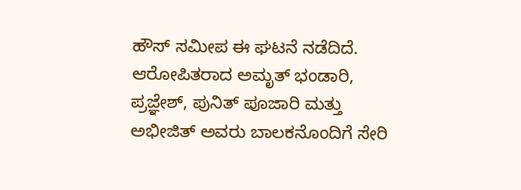ಹೌಸ್ ಸಮೀಪ ಈ ಘಟನೆ ನಡೆದಿದೆ. ಆರೋಪಿತರಾದ ಅಮೃತ್ ಭಂಡಾರಿ, ಪ್ರಜ್ಞೇಶ್, ಪುನಿತ್ ಪೂಜಾರಿ ಮತ್ತು ಅಭೀಜಿತ್ ಅವರು ಬಾಲಕನೊಂದಿಗೆ ಸೇರಿ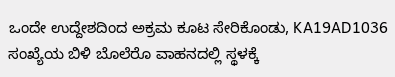ಒಂದೇ ಉದ್ದೇಶದಿಂದ ಅಕ್ರಮ ಕೂಟ ಸೇರಿಕೊಂಡು, KA19AD1036 ಸಂಖ್ಯೆಯ ಬಿಳಿ ಬೊಲೆರೊ ವಾಹನದಲ್ಲಿ ಸ್ಥಳಕ್ಕೆ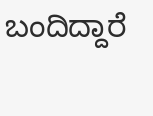ಬಂದಿದ್ದಾರೆ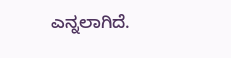ಎನ್ನಲಾಗಿದೆ.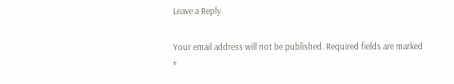Leave a Reply

Your email address will not be published. Required fields are marked *